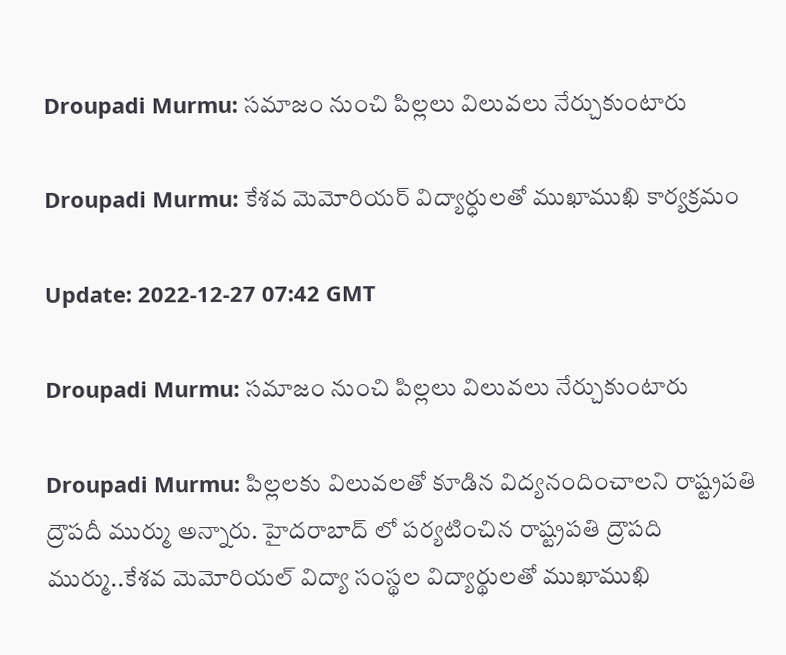Droupadi Murmu: సమాజం నుంచి పిల్లలు విలువలు నేర్చుకుంటారు

Droupadi Murmu: కేశవ మెమోరియర్ విద్యార్ధులతో ముఖాముఖి కార్యక్రమం

Update: 2022-12-27 07:42 GMT

Droupadi Murmu: సమాజం నుంచి పిల్లలు విలువలు నేర్చుకుంటారు

Droupadi Murmu: పిల్లలకు విలువలతో కూడిన విద్యనందించాలని రాష్ట్రపతి ద్రౌపదీ ముర్ము అన్నారు. హైదరాబాద్ లో పర్యటించిన రాష్ట్రపతి ద్రౌపది ముర్ము..కేశవ మెమోరియల్ విద్యా సంస్థల విద్యార్థులతో ముఖాముఖి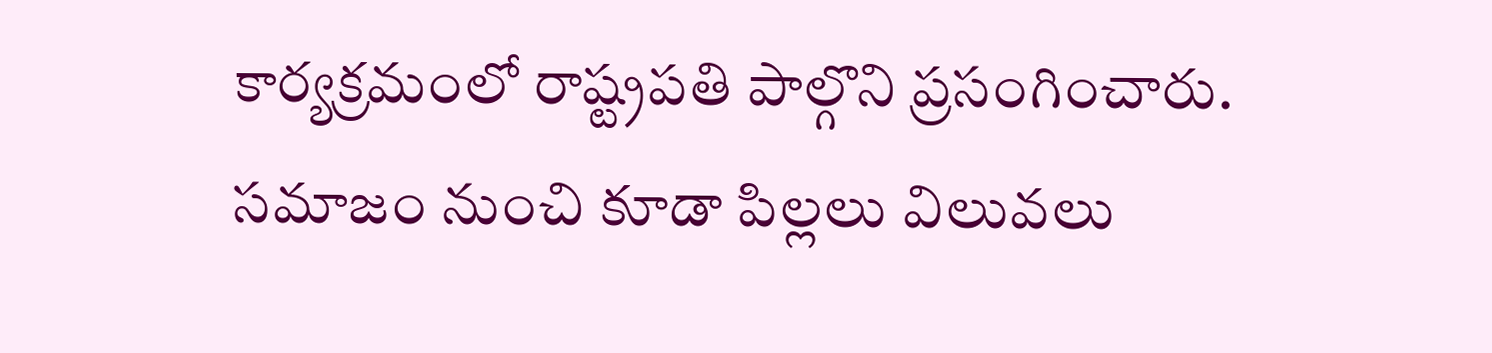కార్యక్రమంలో రాష్ట్రపతి పాల్గొని ప్రసంగించారు. స‌మాజం నుంచి కూడా పిల్లలు విలువ‌లు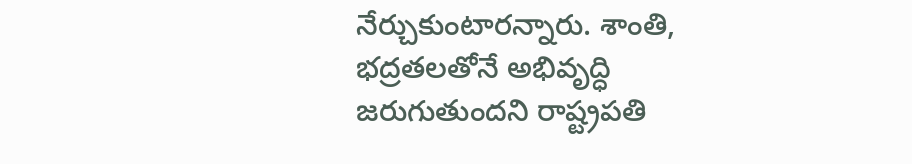నేర్చుకుంటార‌న్నారు. శాంతి, భద్రతలతోనే అభివృద్ధి జ‌రుగుతుంద‌ని రాష్ట్రపతి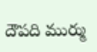దౌపది ముర్ము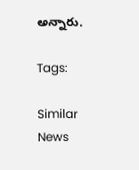అన్నారు.

Tags:

Similar News